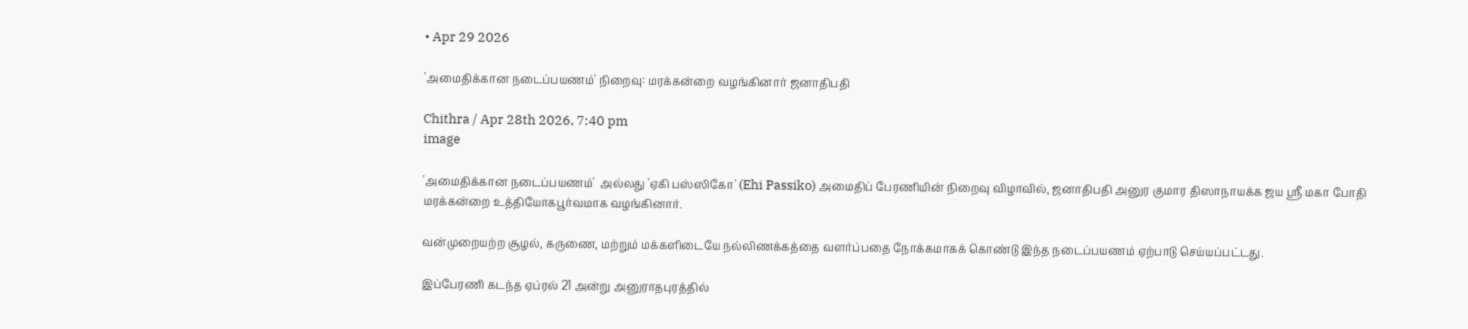• Apr 29 2026

'அமைதிக்கான நடைப்பயணம்' நிறைவு: மரக்கன்றை வழங்கினார் ஜனாதிபதி

Chithra / Apr 28th 2026, 7:40 pm
image

'அமைதிக்கான நடைப்பயணம்'  அல்லது 'ஏகி பஸ்ஸிகோ' (Ehi Passiko) அமைதிப் பேரணியின் நிறைவு விழாவில், ஜனாதிபதி அனுர குமார திஸாநாயக்க ஜய ஸ்ரீ மகா போதி மரக்கன்றை உத்தியோகபூர்வமாக வழங்கினார்.

வன்முறையற்ற சூழல், கருணை, மற்றும் மக்களிடையே நல்லிணக்கத்தை வளர்ப்பதை நோக்கமாகக் கொண்டு இந்த நடைப்பயணம் ஏற்பாடு செய்யப்பட்டது.

இப்பேரணி கடந்த ஏப்ரல் 21 அன்று அனுராதபுரத்தில்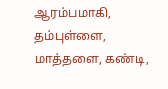ஆரம்பமாகி,   தம்புள்ளை,  மாத்தளை, கண்டி,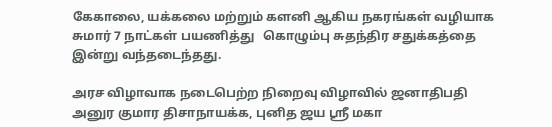கேகாலை, யக்கலை மற்றும் களனி ஆகிய நகரங்கள் வழியாக சுமார் 7 நாட்கள் பயணித்து   கொழும்பு சுதந்திர சதுக்கத்தை இன்று வந்தடைந்தது.

அரச விழாவாக நடைபெற்ற நிறைவு விழாவில் ஜனாதிபதி அனுர குமார திசாநாயக்க, புனித ஜய ஸ்ரீ மகா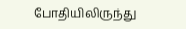போதியிலிருந்து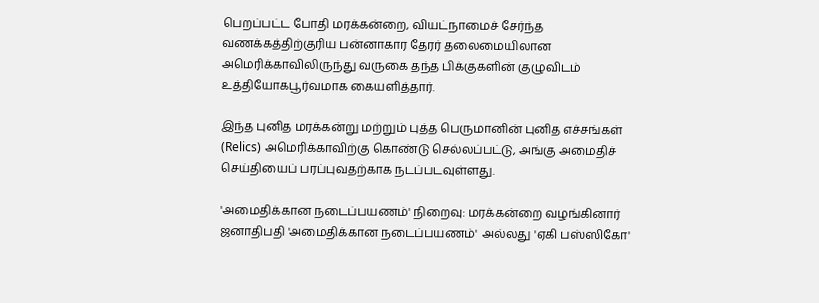பெறப்பட்ட போதி மரக்கன்றை, வியட்நாமைச் சேர்ந்த வணக்கத்திற்குரிய பன்னாகார தேரர் தலைமையிலான அமெரிக்காவிலிருந்து வருகை தந்த பிக்குகளின் குழுவிடம் உத்தியோகபூர்வமாக கையளித்தார்.

இந்த புனித மரக்கன்று மற்றும் புத்த பெருமானின் புனித எச்சங்கள் (Relics) அமெரிக்காவிற்கு கொண்டு செல்லப்பட்டு, அங்கு அமைதிச் செய்தியைப் பரப்புவதற்காக நடப்படவுள்ளது.

'அமைதிக்கான நடைப்பயணம்' நிறைவு: மரக்கன்றை வழங்கினார் ஜனாதிபதி 'அமைதிக்கான நடைப்பயணம்'  அல்லது 'ஏகி பஸ்ஸிகோ'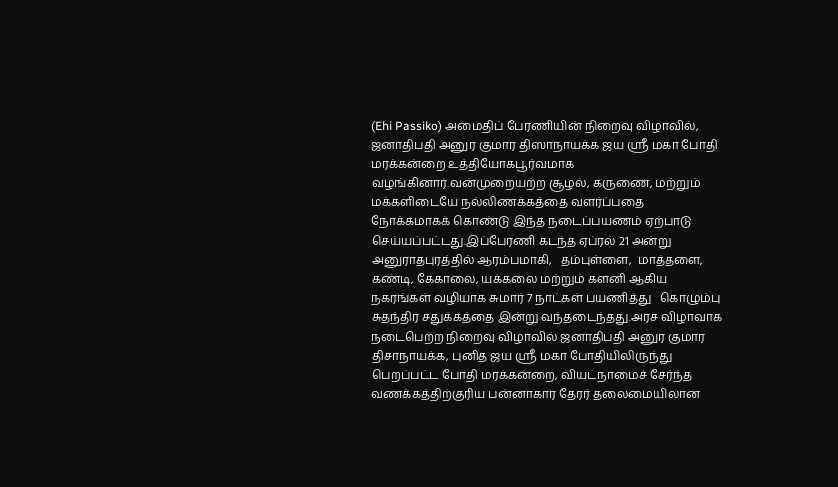(Ehi Passiko) அமைதிப் பேரணியின் நிறைவு விழாவில், ஜனாதிபதி அனுர குமார திஸாநாயக்க ஜய ஸ்ரீ மகா போதி மரக்கன்றை உத்தியோகபூர்வமாக வழங்கினார்.வன்முறையற்ற சூழல், கருணை, மற்றும் மக்களிடையே நல்லிணக்கத்தை வளர்ப்பதை நோக்கமாகக் கொண்டு இந்த நடைப்பயணம் ஏற்பாடு செய்யப்பட்டது.இப்பேரணி கடந்த ஏப்ரல் 21 அன்று அனுராதபுரத்தில் ஆரம்பமாகி,   தம்புள்ளை,  மாத்தளை, கண்டி, கேகாலை, யக்கலை மற்றும் களனி ஆகிய நகரங்கள் வழியாக சுமார் 7 நாட்கள் பயணித்து   கொழும்பு சுதந்திர சதுக்கத்தை இன்று வந்தடைந்தது.அரச விழாவாக நடைபெற்ற நிறைவு விழாவில் ஜனாதிபதி அனுர குமார திசாநாயக்க, புனித ஜய ஸ்ரீ மகா போதியிலிருந்து பெறப்பட்ட போதி மரக்கன்றை, வியட்நாமைச் சேர்ந்த வணக்கத்திற்குரிய பன்னாகார தேரர் தலைமையிலான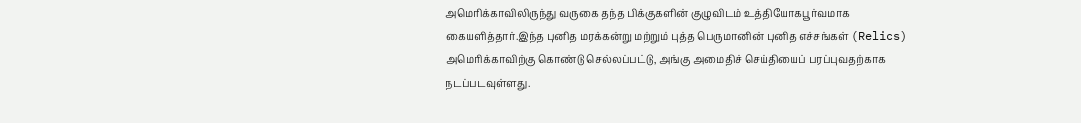அமெரிக்காவிலிருந்து வருகை தந்த பிக்குகளின் குழுவிடம் உத்தியோகபூர்வமாக கையளித்தார்.இந்த புனித மரக்கன்று மற்றும் புத்த பெருமானின் புனித எச்சங்கள் (Relics) அமெரிக்காவிற்கு கொண்டு செல்லப்பட்டு, அங்கு அமைதிச் செய்தியைப் பரப்புவதற்காக நடப்படவுள்ளது.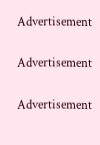Advertisement

Advertisement

Advertisement